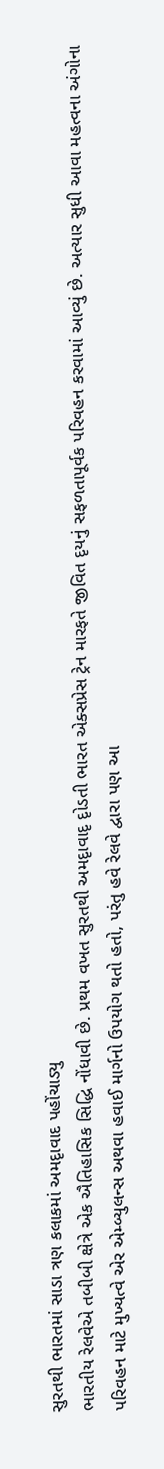સુરતથી ભારતમાં સાડા ત્રણ કલાકમાં અમદૃાવાદ પહોંચાડ્યુ
ભારતીય રેલવેએ તબીબી ક્ષેત્રે એક ઐતિહાસિક સિદ્ધિ નોંધાવી છે. પ્રથમ વખત સુરતથી અમદૃાવાદૃ દૃોડતી ભારત એક્સપ્રેસ ટ્રેન મારફતે જીવિત દૃયનું સફળતાપૂર્વક પરિવહન કરવામાં આવ્યું છે. અત્યાર સુધી આવા મહત્વના અંગોના પરિવહન માટે મુખ્યત્વે એર એમ્બ્યુલન્સ અથવા હવાઈ માર્ગનો ઉપયોગ થતો હતો, પરંતુ હવે રેલવે દ્વારા પણ આ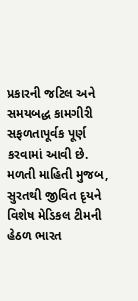પ્રકારની જટિલ અને સમયબદ્ધ કામગીરી સફળતાપૂર્વક પૂર્ણ કરવામાં આવી છે.
મળતી માહિતી મુજબ, સુરતથી જીવિત દૃયને વિશેષ મેડિકલ ટીમની હેઠળ ભારત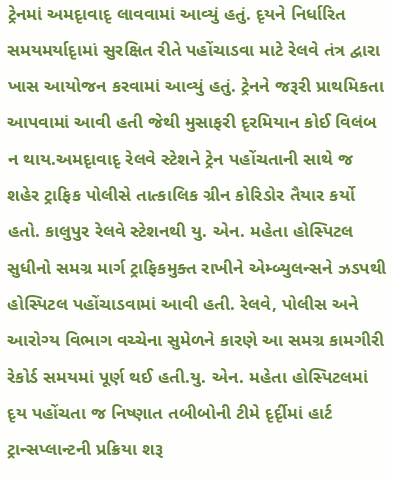ટ્રેનમાં અમદૃાવાદૃ લાવવામાં આવ્યું હતું. દૃયને નિર્ધારિત સમયમર્યાદૃામાં સુરક્ષિત રીતે પહોંચાડવા માટે રેલવે તંત્ર દ્વારા ખાસ આયોજન કરવામાં આવ્યું હતું. ટ્રેનને જરૂરી પ્રાથમિકતા આપવામાં આવી હતી જેથી મુસાફરી દૃરમિયાન કોઈ વિલંબ ન થાય.અમદૃાવાદૃ રેલવે સ્ટેશને ટ્રેન પહોંચતાની સાથે જ શહેર ટ્રાફિક પોલીસે તાત્કાલિક ગ્રીન કોરિડોર તૈયાર કર્યો હતો. કાલુપુર રેલવે સ્ટેશનથી યુ. એન. મહેતા હોસ્પિટલ સુધીનો સમગ્ર માર્ગ ટ્રાફિકમુક્ત રાખીને એમ્બ્યુલન્સને ઝડપથી હોસ્પિટલ પહોંચાડવામાં આવી હતી. રેલવે, પોલીસ અને આરોગ્ય વિભાગ વચ્ચેના સુમેળને કારણે આ સમગ્ર કામગીરી રેકોર્ડ સમયમાં પૂર્ણ થઈ હતી.યુ. એન. મહેતા હોસ્પિટલમાં દૃય પહોંચતા જ નિષ્ણાત તબીબોની ટીમે દૃર્દૃીમાં હાર્ટ ટ્રાન્સપ્લાન્ટની પ્રક્રિયા શરૂ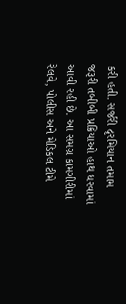કરી હતી. સર્જરી દૃરમિયાન તમામ જરૂરી તબીબી પ્રક્રિયાઓ હાથ ધરવામાં આવી રહી છે. આ સમગ્ર કામગીરીમાં રેલવે, પોલીસ અને મેડિકલ ટીમે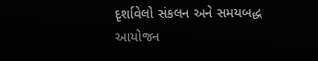દૃર્શાવેલો સંકલન અને સમયબદ્ધ આયોજન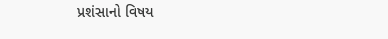પ્રશંસાનો વિષય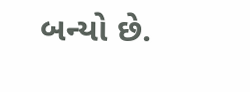બન્યો છે.